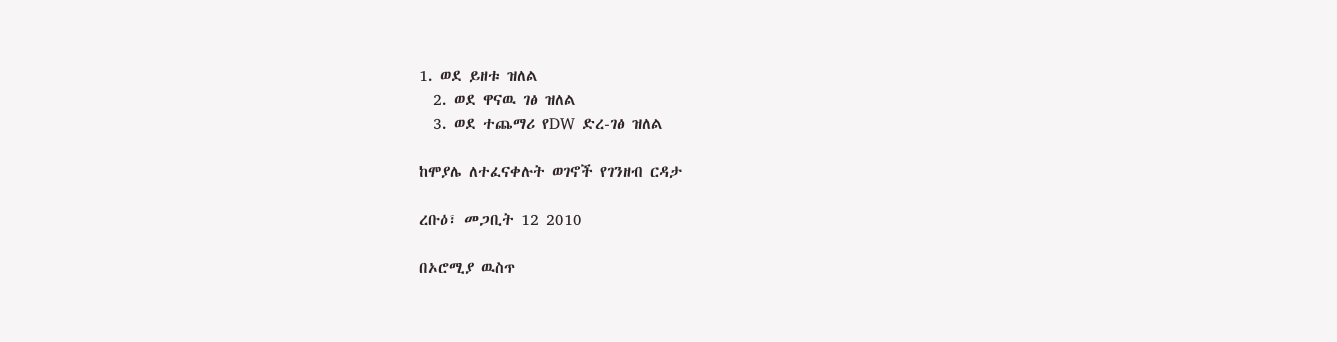1. ወደ ይዘቱ ዝለል
  2. ወደ ዋናዉ ገፅ ዝለል
  3. ወደ ተጨማሪ የDW ድረ-ገፅ ዝለል

ከሞያሌ ለተፈናቀሉት ወገኖች የገንዘብ ርዳታ

ረቡዕ፣ መጋቢት 12 2010

በኦሮሚያ ዉስጥ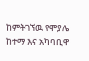ከምትገኘዉ የሞያሌ ከተማ እና አካባቢዋ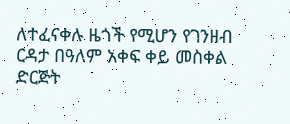ለተፈናቀሉ ዜጎች የሚሆን የገንዘብ ርዳታ በዓለም አቀፍ ቀይ መስቀል ድርጅት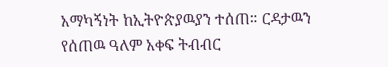አማካኝነት ከኢትዮጵያዉያን ተሰጠ። ርዳታዉን የሰጠዉ ዓለም አቀፍ ትብብር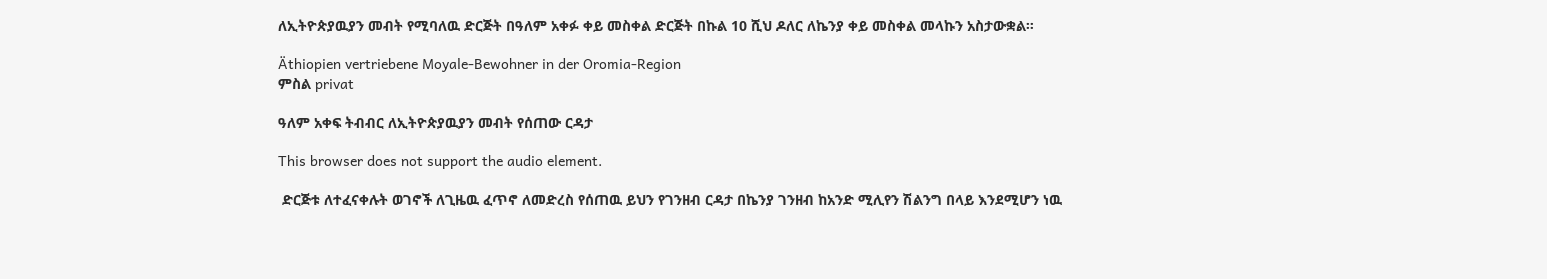ለኢትዮጵያዉያን መብት የሚባለዉ ድርጅት በዓለም አቀፉ ቀይ መስቀል ድርጅት በኩል 10 ሺህ ዶለር ለኬንያ ቀይ መስቀል መላኩን አስታውቋል።

Äthiopien vertriebene Moyale-Bewohner in der Oromia-Region
ምስል privat

ዓለም አቀፍ ትብብር ለኢትዮጵያዉያን መብት የሰጠው ርዳታ

This browser does not support the audio element.

 ድርጅቱ ለተፈናቀሉት ወገኖች ለጊዜዉ ፈጥኖ ለመድረስ የሰጠዉ ይህን የገንዘብ ርዳታ በኬንያ ገንዘብ ከአንድ ሚሊየን ሽልንግ በላይ እንደሚሆን ነዉ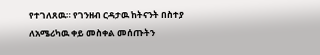የተገለጸዉ። የገንዘብ ርዳታዉ ከትናንት በስተያ ለአሜሪካዉ ቀይ መስቀል መሰጡትን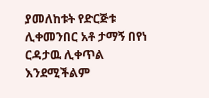ያመለከቱት የድርጅቱ ሊቀመንበር አቶ ታማኝ በየነ ርዳታዉ ሊቀጥል እንደሚችልም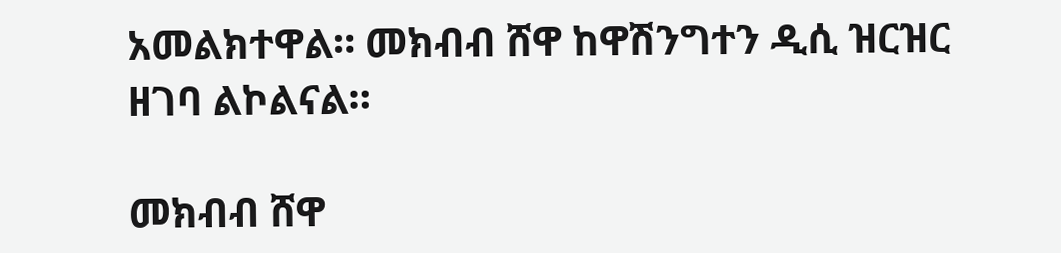አመልክተዋል። መክብብ ሸዋ ከዋሽንግተን ዲሲ ዝርዝር ዘገባ ልኮልናል።

መክብብ ሸዋ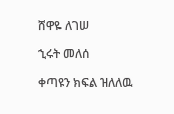ሸዋዬ ለገሠ

ኂሩት መለሰ

ቀጣዩን ክፍል ዝለለዉ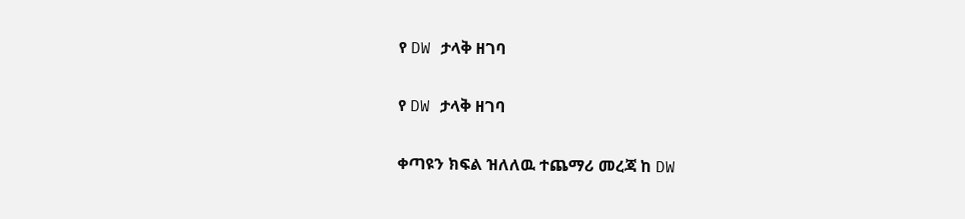የ DW ታላቅ ዘገባ

የ DW ታላቅ ዘገባ

ቀጣዩን ክፍል ዝለለዉ ተጨማሪ መረጃ ከ DW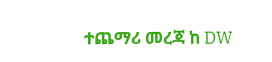ተጨማሪ መረጃ ከ DW